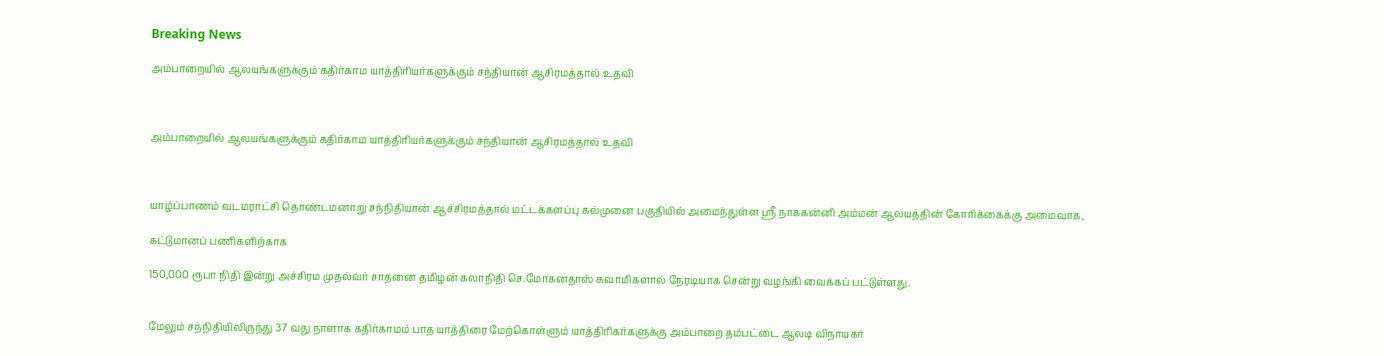Breaking News

அம்பாறையில் ஆலயங்களுக்கும் கதிர்காம யாத்திரியர்களுக்கும் சந்தியான் ஆசிரமத்தால் உதவி



அம்பாறையில் ஆலயங்களுக்கும் கதிர்காம யாத்திரியர்களுக்கும் சந்தியான் ஆசிரமத்தால் உதவி



யாழ்ப்பாணம் வடமராட்சி தொண்டமனாறு சந்நிதியான் ஆச்சிரமத்தால் மட்டக்களப்பு கல்முனை பகுதியில் அமைந்துள்ள ஶ்ரீ நாககன்னி அம்மன் ஆலயத்தின் கோரிக்கைக்கு அமைவாக,

கட்டுமானப் பணிகளிற்காக

150,000 ரூபா நிதி இன்று அச்சிரம முதல்வர் சாதனை தமிழன் கலாநிதி செ.மோகனதாஸ் சுவாமிகளால் நேரடியாக சென்று வழங்கி வைக்கப் பட்டுள்ளது.


மேலும் சந்நிதியிலிருந்து 37 வது நாளாக கதிர்காமம் பாத யாத்திரை மேற்கொள்ளும் யாத்திரிகர்களுக்கு அம்பாறை தம்பட்டை ஆலடி விநாயகர்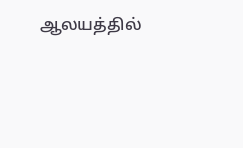ஆலயத்தில்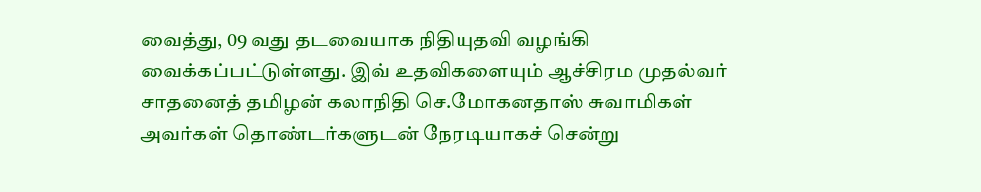வைத்து, 09 வது தடவையாக நிதியுதவி வழங்கி வைக்கப்பட்டுள்ளது. இவ் உதவிகளையும் ஆச்சிரம முதல்வர் சாதனைத் தமிழன் கலாநிதி செ.மோகனதாஸ் சுவாமிகள் அவர்கள் தொண்டர்களுடன் நேரடியாகச் சென்று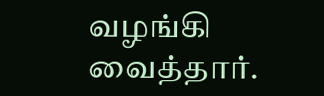வழங்கி வைத்தார்.